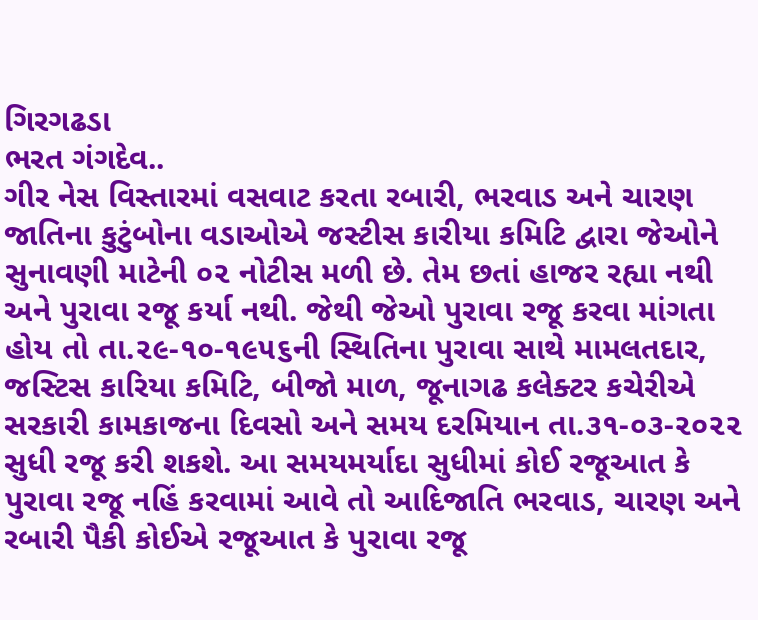ગિરગઢડા
ભરત ગંગદેવ..
ગીર નેસ વિસ્તારમાં વસવાટ કરતા રબારી, ભરવાડ અને ચારણ જાતિના કુટુંબોના વડાઓએ જસ્ટીસ કારીયા કમિટિ દ્વારા જેઓને સુનાવણી માટેની ૦૨ નોટીસ મળી છે. તેમ છતાં હાજર રહ્યા નથી અને પુરાવા રજૂ કર્યા નથી. જેથી જેઓ પુરાવા રજૂ કરવા માંગતા હોય તો તા.૨૯-૧૦-૧૯૫૬ની સ્થિતિના પુરાવા સાથે મામલતદાર, જસ્ટિસ કારિયા કમિટિ, બીજો માળ, જૂનાગઢ કલેક્ટર કચેરીએ સરકારી કામકાજના દિવસો અને સમય દરમિયાન તા.૩૧-૦૩-૨૦૨૨ સુધી રજૂ કરી શકશે. આ સમયમર્યાદા સુધીમાં કોઈ રજૂઆત કે પુરાવા રજૂ નહિં કરવામાં આવે તો આદિજાતિ ભરવાડ, ચારણ અને રબારી પૈકી કોઈએ રજૂઆત કે પુરાવા રજૂ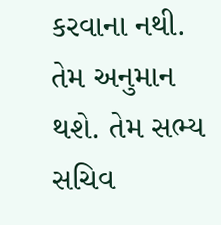કરવાના નથી. તેમ અનુમાન થશે. તેમ સભ્ય સચિવ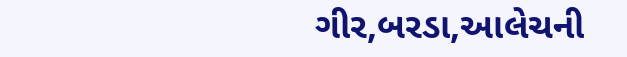ગીર,બરડા,આલેચની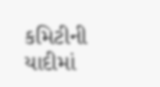કમિટીની યાદીમાં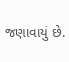જણાવાયું છે.